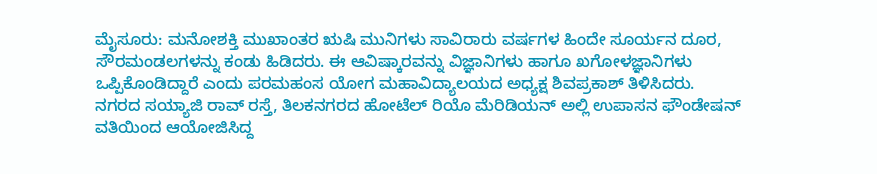ಮೈಸೂರು: ಮನೋಶಕ್ತಿ ಮುಖಾಂತರ ಋಷಿ ಮುನಿಗಳು ಸಾವಿರಾರು ವರ್ಷಗಳ ಹಿಂದೇ ಸೂರ್ಯನ ದೂರ, ಸೌರಮಂಡಲಗಳನ್ನು ಕಂಡು ಹಿಡಿದರು. ಈ ಆವಿಷ್ಕಾರವನ್ನು ವಿಜ್ಞಾನಿಗಳು ಹಾಗೂ ಖಗೋಳಜ್ಞಾನಿಗಳು ಒಪ್ಪಿಕೊಂಡಿದ್ದಾರೆ ಎಂದು ಪರಮಹಂಸ ಯೋಗ ಮಹಾವಿದ್ಯಾಲಯದ ಅಧ್ಯಕ್ಷ ಶಿವಪ್ರಕಾಶ್ ತಿಳಿಸಿದರು.
ನಗರದ ಸಯ್ಯಾಜಿ ರಾವ್ ರಸ್ತೆ, ತಿಲಕನಗರದ ಹೋಟೆಲ್ ರಿಯೊ ಮೆರಿಡಿಯನ್ ಅಲ್ಲಿ ಉಪಾಸನ ಫೌಂಡೇಷನ್ ವತಿಯಿಂದ ಆಯೋಜಿಸಿದ್ದ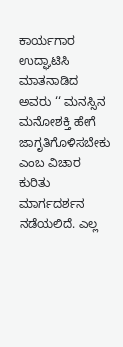ಕಾರ್ಯಗಾರ ಉದ್ಘಾಟಿಸಿ ಮಾತನಾಡಿದ ಅವರು ‘‘ ಮನಸ್ಸಿನ ಮನೋಶಕ್ತಿ ಹೇಗೆ ಜಾಗೃತಿಗೊಳಿಸಬೇಕು ಎಂಬ ವಿಚಾರ ಕುರಿತು ಮಾರ್ಗದರ್ಶನ ನಡೆಯಲಿದೆ. ಎಲ್ಲ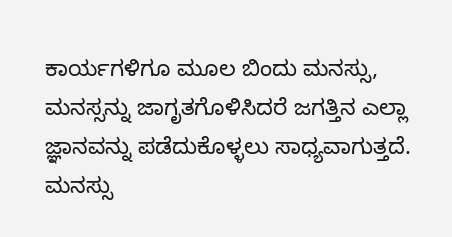ಕಾರ್ಯಗಳಿಗೂ ಮೂಲ ಬಿಂದು ಮನಸ್ಸು, ಮನಸ್ಸನ್ನು ಜಾಗೃತಗೊಳಿಸಿದರೆ ಜಗತ್ತಿನ ಎಲ್ಲಾ ಜ್ಞಾನವನ್ನು ಪಡೆದುಕೊಳ್ಳಲು ಸಾಧ್ಯವಾಗುತ್ತದೆ. ಮನಸ್ಸು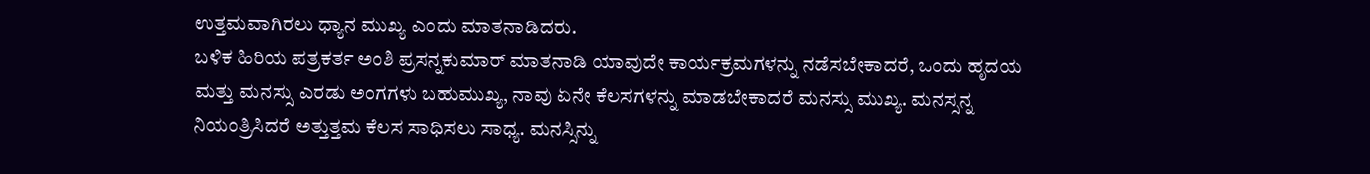ಉತ್ತಮವಾಗಿರಲು ಧ್ಯಾನ ಮುಖ್ಯ ಎಂದು ಮಾತನಾಡಿದರು.
ಬಳಿಕ ಹಿರಿಯ ಪತ್ರಕರ್ತ ಅಂಶಿ ಪ್ರಸನ್ನಕುಮಾರ್ ಮಾತನಾಡಿ ಯಾವುದೇ ಕಾರ್ಯಕ್ರಮಗಳನ್ನು ನಡೆಸಬೇಕಾದರೆ, ಒಂದು ಹೃದಯ ಮತ್ತು ಮನಸ್ಸು ಎರಡು ಅಂಗಗಳು ಬಹುಮುಖ್ಯ, ನಾವು ಏನೇ ಕೆಲಸಗಳನ್ನು ಮಾಡಬೇಕಾದರೆ ಮನಸ್ಸು ಮುಖ್ಯ. ಮನಸ್ಸನ್ನ ನಿಯಂತ್ರಿಸಿದರೆ ಅತ್ತುತ್ತಮ ಕೆಲಸ ಸಾಧಿಸಲು ಸಾಧ್ಯ. ಮನಸ್ಸಿನ್ನು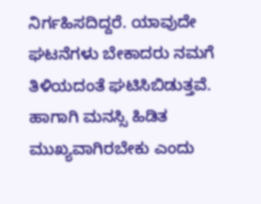ನಿರ್ಗಹಿಸದಿದ್ದರೆ. ಯಾವುದೇ ಘಟನೆಗಳು ಬೇಕಾದರು ನಮಗೆ ತಿಳಿಯದಂತೆ ಘಟಿಸಿಬಿಡುತ್ತವೆ. ಹಾಗಾಗಿ ಮನಸ್ಸಿ ಹಿಡಿತ ಮುಖ್ಯವಾಗಿರಬೇಕು ಎಂದು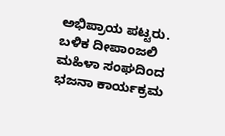ಅಭಿಪ್ರಾಯ ಪಟ್ಟರು.
ಬಳಿಕ ದೀಪಾಂಜಲಿ ಮಹಿಳಾ ಸಂಘದಿಂದ ಭಜನಾ ಕಾರ್ಯಕ್ರಮ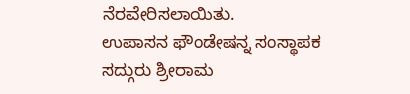ನೆರವೇರಿಸಲಾಯಿತು.
ಉಪಾಸನ ಫೌಂಡೇಷನ್ನ ಸಂಸ್ಥಾಪಕ ಸದ್ಗುರು ಶ್ರೀರಾಮ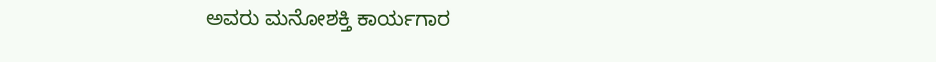ಅವರು ಮನೋಶಕ್ತಿ ಕಾರ್ಯಗಾರ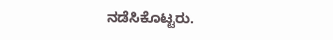ನಡೆಸಿಕೊಟ್ಟರು.